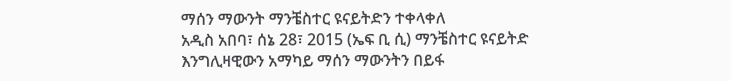ማሰን ማውንት ማንቼስተር ዩናይትድን ተቀላቀለ
አዲስ አበባ፣ ሰኔ 28፣ 2015 (ኤፍ ቢ ሲ) ማንቼስተር ዩናይትድ እንግሊዛዊውን አማካይ ማሰን ማውንትን በይፋ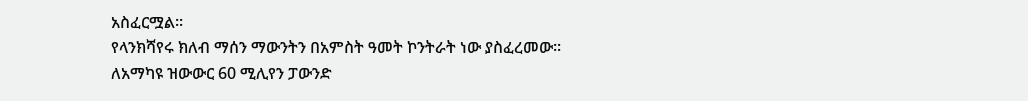አስፈርሟል፡፡
የላንክሻየሩ ክለብ ማሰን ማውንትን በአምስት ዓመት ኮንትራት ነው ያስፈረመው፡፡
ለአማካዩ ዝውውር 60 ሚሊየን ፓውንድ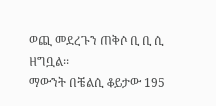ወጪ መደረጉን ጠቅሶ ቢ ቢ ሲ ዘግቧል፡፡
ማውንት በቼልሲ ቆይታው 195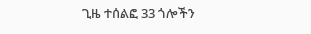ጊዜ ተሰልፎ 33 ጎሎችን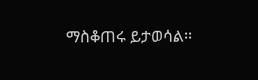ማስቆጠሩ ይታወሳል፡፡